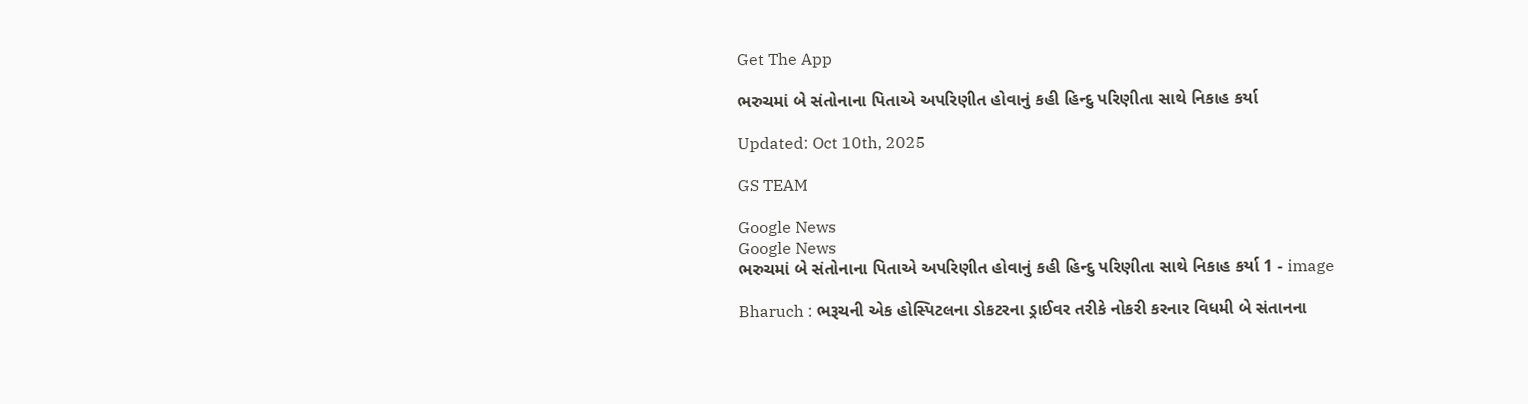Get The App

ભરુચમાં બે સંતોનાના પિતાએ અપરિણીત હોવાનું કહી હિન્દુ પરિણીતા સાથે નિકાહ કર્યા

Updated: Oct 10th, 2025

GS TEAM

Google News
Google News
ભરુચમાં બે સંતોનાના પિતાએ અપરિણીત હોવાનું કહી હિન્દુ પરિણીતા સાથે નિકાહ કર્યા 1 - image

Bharuch : ભરૂચની એક હોસ્પિટલના ડોકટરના ડ્રાઈવર તરીકે નોકરી કરનાર વિધમી બે સંતાનના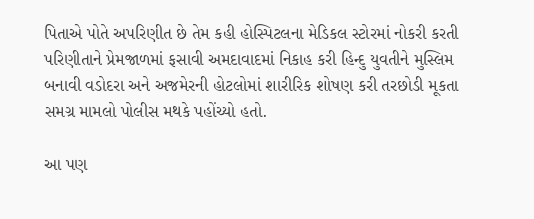પિતાએ પોતે અપરિણીત છે તેમ કહી હોસ્પિટલના મેડિકલ સ્ટોરમાં નોકરી કરતી પરિણીતાને પ્રેમજાળમાં ફસાવી અમદાવાદમાં નિકાહ કરી હિન્દુ યુવતીને મુસ્લિમ બનાવી વડોદરા અને અજમેરની હોટલોમાં શારીરિક શોષણ કરી તરછોડી મૂકતા સમગ્ર મામલો પોલીસ મથકે પહોંચ્યો હતો.

આ પણ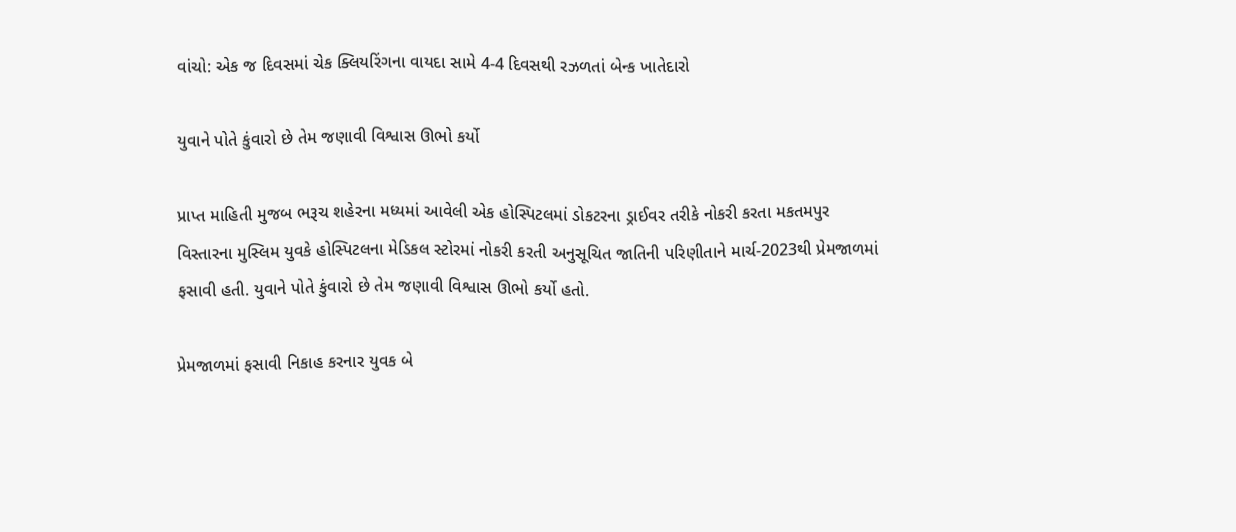વાંચો: એક જ દિવસમાં ચેક ક્લિયરિંગના વાયદા સામે 4-4 દિવસથી રઝળતાં બેન્ક ખાતેદારો

યુવાને પોતે કુંવારો છે તેમ જણાવી વિશ્વાસ ઊભો કર્યો

પ્રાપ્ત માહિતી મુજબ ભરૂચ શહેરના મધ્યમાં આવેલી એક હોસ્પિટલમાં ડોકટરના ડ્રાઈવર તરીકે નોકરી કરતા મકતમપુર વિસ્તારના મુસ્લિમ યુવકે હોસ્પિટલના મેડિકલ સ્ટોરમાં નોકરી કરતી અનુસૂચિત જાતિની પરિણીતાને માર્ચ-2023થી પ્રેમજાળમાં ફસાવી હતી. યુવાને પોતે કુંવારો છે તેમ જણાવી વિશ્વાસ ઊભો કર્યો હતો.

પ્રેમજાળમાં ફસાવી નિકાહ કરનાર યુવક બે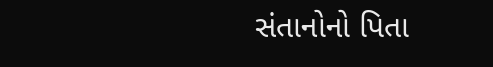સંતાનોનો પિતા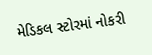મેડિકલ સ્ટોરમાં નોકરી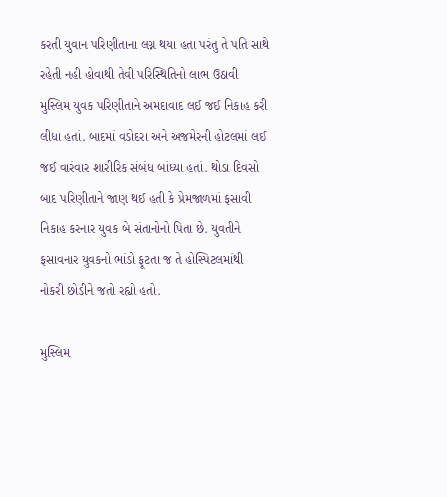કરતી યુવાન પરિણીતાના લગ્ન થયા હતા પરંતુ તે પતિ સાથે રહેતી નહી હોવાથી તેવી પરિસ્થિતિનો લાભ ઉઠાવી મુસ્લિમ યુવક પરિણીતાને અમદાવાદ લઈ જઈ નિકાહ કરી લીધા હતાં. બાદમાં વડોદરા અને અજમેરની હોટલમાં લઈ જઈ વારંવાર શારીરિક સંબંધ બાંધ્યા હતાં. થોડા દિવસો બાદ પરિણીતાને જાણ થઈ હતી કે પ્રેમજાળમાં ફસાવી નિકાહ કરનાર યુવક બે સંતાનોનો પિતા છે. યુવતીને ફસાવનાર યુવકનો ભાંડો ફૂટતા જ તે હોસ્પિટલમાંથી નોકરી છોડીને જતો રહ્યો હતો.

મુસ્લિમ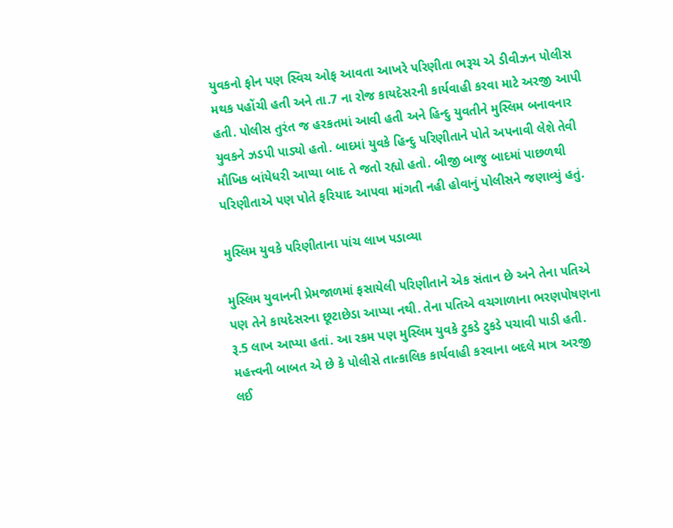યુવકનો ફોન પણ સ્વિચ ઓફ આવતા આખરે પરિણીતા ભરૂચ એ ડીવીઝન પોલીસ મથક પહોંચી હતી અને તા.7 ના રોજ કાયદેસરની કાર્યવાહી કરવા માટે અરજી આપી હતી. પોલીસ તુરંત જ હરકતમાં આવી હતી અને હિન્દુ યુવતીને મુસ્લિમ બનાવનાર યુવકને ઝડપી પાડ્યો હતો. બાદમાં યુવકે હિન્દુ પરિણીતાને પોતે અપનાવી લેશે તેવી મૌખિક બાંયેધરી આપ્યા બાદ તે જતો રહ્યો હતો. બીજી બાજુ બાદમાં પાછળથી પરિણીતાએ પણ પોતે ફરિયાદ આપવા માંગતી નહી હોવાનું પોલીસને જણાવ્યું હતું.

મુસ્લિમ યુવકે પરિણીતાના પાંચ લાખ પડાવ્યા

મુસ્લિમ યુવાનની પ્રેમજાળમાં ફસાયેલી પરિણીતાને એક સંતાન છે અને તેના પતિએ પણ તેને કાયદેસરના છૂટાછેડા આપ્યા નથી. તેના પતિએ વચગાળાના ભરણપોષણના રૂ.5 લાખ આપ્યા હતાં. આ રકમ પણ મુસ્લિમ યુવકે ટુકડે ટુકડે પચાવી પાડી હતી. મહત્ત્વની બાબત એ છે કે પોલીસે તાત્કાલિક કાર્યવાહી કરવાના બદલે માત્ર અરજી લઈ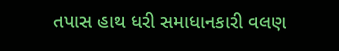તપાસ હાથ ધરી સમાધાનકારી વલણ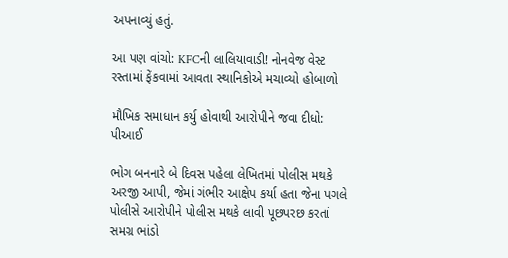અપનાવ્યું હતું.

આ પણ વાંચો: KFCની લાલિયાવાડી! નોનવેજ વેસ્ટ રસ્તામાં ફેંકવામાં આવતા સ્થાનિકોએ મચાવ્યો હોબાળો

મૌખિક સમાધાન કર્યુ હોવાથી આરોપીને જવા દીધો: પીઆઈ

ભોગ બનનારે બે દિવસ પહેલા લેખિતમાં પોલીસ મથકે અરજી આપી, જેમાં ગંભીર આક્ષેપ કર્યા હતા જેના પગલે પોલીસે આરોપીને પોલીસ મથકે લાવી પૂછપરછ કરતાં સમગ્ર ભાંડો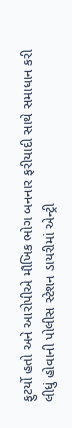ફુટર્યો હતો અને આરોપીએ મૌખિક ભોગ બનનાર ફરીયાદી સાથે સમાધાન કરી લીધું હોવાની પોલીસ સ્ટેશન ડાયરીમાં એન્ટ્રી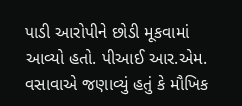પાડી આરોપીને છોડી મૂકવામાં આવ્યો હતો. પીઆઈ આર.એમ. વસાવાએ જણાવ્યું હતું કે મૌખિક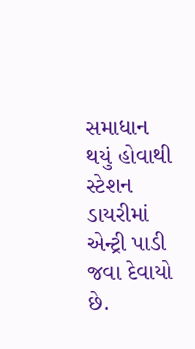સમાધાન થયું હોવાથી સ્ટેશન ડાયરીમાં એન્ટ્રી પાડી જવા દેવાયો છે.